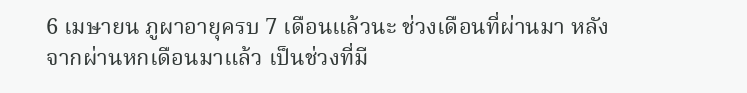6 เมษายน ภูผาอายุครบ 7 เดือนแล้วนะ ช่วงเดือนที่ผ่านมา หลังจากผ่านหกเดือนมาแล้ว เป็นช่วงที่มี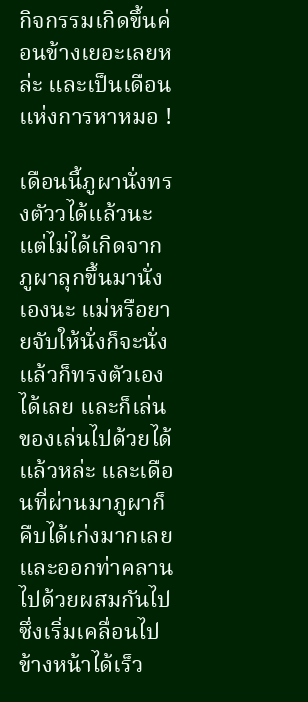กิจกรรมเกิดขึ้นค่อนข้างเยอะเลยหล่ะ และเป็นเดือนแห่งการหาหมอ !

เดือนนี้ภูผานั่งทรงตัววได้แล้วนะ แต่ไม่ได้เกิดจากภูผาลุกขึ้นมานั่งเองนะ แม่หรือยายจับให้นั่งก็จะนั่งแล้วก็ทรงตัวเองได้เลย และก็เล่นของเล่นไปด้วยได้แล้วหล่ะ และเดือนที่ผ่านมาภูผาก็คืบได้เก่งมากเลยและออกท่าคลานไปด้วยผสมกันไป ซึ่งเริ่มเคลื่อนไปข้างหน้าได้เร็ว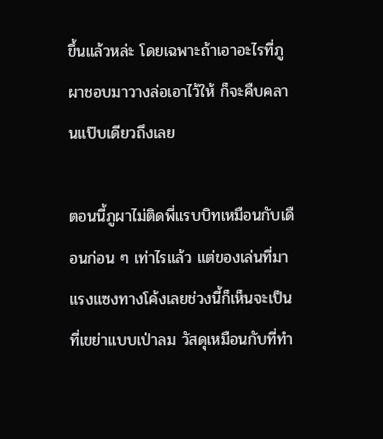ขึ้นแล้วหล่ะ โดยเฉพาะถ้าเอาอะไรที่ภูผาชอบมาวางล่อเอาไว้ให้ ก็จะคืบคลานแป๊บเดียวถึงเลย

ตอนนี้ภูผาไม่ติดพี่แรบบิทเหมือนกับเดือนก่อน ๆ เท่าไรแล้ว แต่ของเล่นที่มาแรงแซงทางโค้งเลยช่วงนี้ก็เห็นจะเป็นที่เขย่าแบบเป่าลม วัสดุเหมือนกับที่ทำ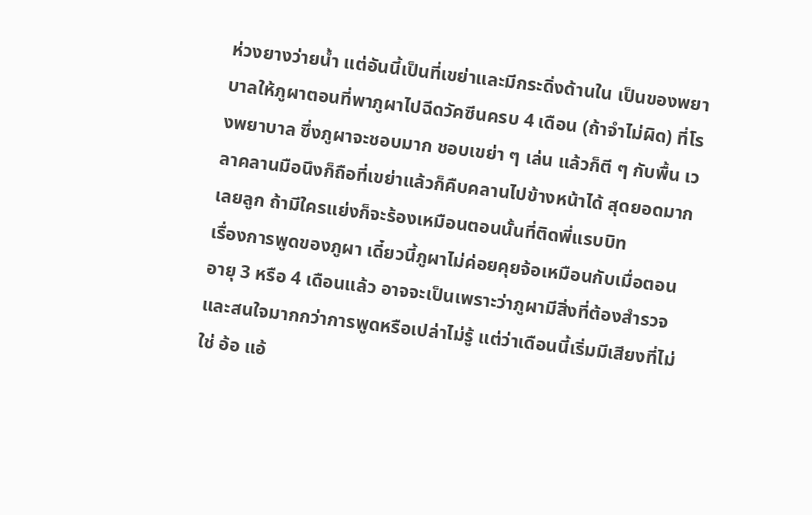ห่วงยางว่ายน้ำ แต่อันนี้เป็นที่เขย่าและมีกระดิ่งด้านใน เป็นของพยาบาลให้ภูผาตอนที่พาภูผาไปฉีดวัคซีนครบ 4 เดือน (ถ้าจำไม่ผิด) ที่โรงพยาบาล ซึ่งภูผาจะชอบมาก ชอบเขย่า ๆ เล่น แล้วก็ตี ๆ กับพื้น เวลาคลานมือนึงก็ถือที่เขย่าแล้วก็คืบคลานไปข้างหน้าได้ สุดยอดมากเลยลูก ถ้ามีใครแย่งก็จะร้องเหมือนตอนนั้นที่ติดพี่แรบบิท
เรื่องการพูดของภูผา เดี๋ยวนี้ภูผาไม่ค่อยคุยจ้อเหมือนกับเมื่อตอนอายุ 3 หรือ 4 เดือนแล้ว อาจจะเป็นเพราะว่าภูผามีสิ่งที่ต้องสำรวจและสนใจมากกว่าการพูดหรือเปล่าไม่รู้ แต่ว่าเดือนนี้เริ่มมีเสียงที่ไม่ใช่ อ้อ แอ้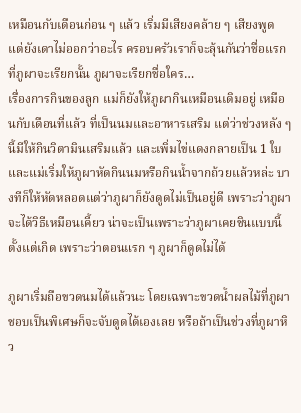เหมือนกับเดือนก่อน ๆ แล้ว เริ่มมีเสียงคล้าย ๆ เสียงพูด แต่ยังเดาไม่ออกว่าอะไร ครอบครัวเราก็จะลุ้นกันว่าชื่อแรกที่ภูผาจะเรียกนั้น ภูผาจะเรียกชื่อใคร…
เรื่องการกินของลูก แม่ก็ยังให้ภูผากินเหมือนเดิมอยู่ เหมือนกับเดือนที่แล้ว ที่เป็นนมและอาหารเสริม แต่ว่าช่วงหลัง ๆ นี้มีให้กินวิตามินเสริมแล้ว และเพิ่มไข่แดงกลายเป็น 1 ใบ และแม่เริ่มให้ภูผาหัดกินนมหรือกินน้ำจากถ้วยแล้วหล่ะ บางทีก็ให้หัดหลอดแต่ว่าภูผาก็ยังดูดไม่เป็นอยู่ดี เพราะว่าภูผาจะได้วิธีเหมือนเคี้ยว น่าจะเป็นเพราะว่าภูผาเคยชินแบบนี้ตั้งแต่เกิด เพราะว่าตอนแรก ๆ ภูผาก็ดูดไม่ได้

ภูผาเริ่มถือขวดนมได้แล้วนะ โดยเฉพาะขวดน้ำผลไม้ที่ภูผาชอบเป็นพิเศษก็จะจับดูดได้เองเลย หรือถ้าเป็นช่วงที่ภูผาหิว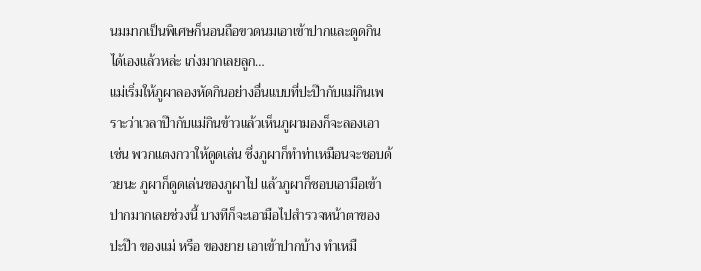นมมากเป็นพิเศษก็นอนถือขวดนมเอาเข้าปากและดูดกินได้เองแล้วหล่ะ เก่งมากเลยลูก…
แม่เริ่มให้ภูผาลองหัดกินอย่างอื่นแบบที่ปะป๊ากับแม่กินเพราะว่าเวลาป๊ากับแม่กินข้าวแล้วเห็นภูผามองก็จะลองเอา เช่น พวกแตงกวาให้ดูดเล่น ซึ่งภูผาก็ทำท่าเหมือนจะชอบด้วยนะ ภูผาก็ดูดเล่นของภูผาไป แล้วภูผาก็ชอบเอามือเข้าปากมากเลยช่วงนี้ บางทีก็จะเอามือไปสำรวจหน้าตาของปะป๊า ของแม่ หรือ ของยาย เอาเข้าปากบ้าง ทำเหมื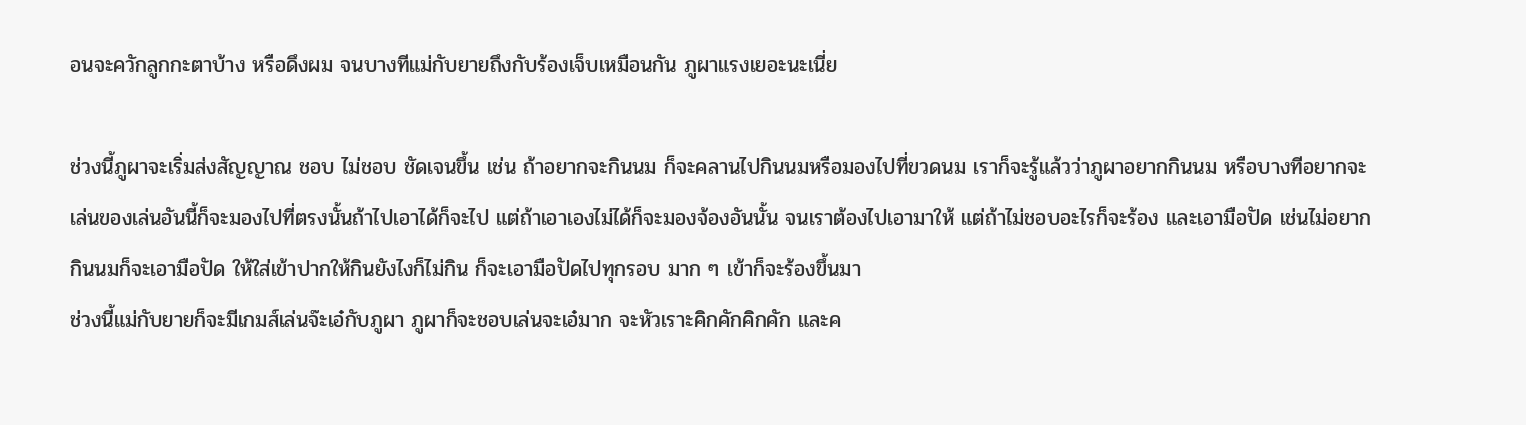อนจะควักลูกกะตาบ้าง หรือดึงผม จนบางทีแม่กับยายถึงกับร้องเจ็บเหมือนกัน ภูผาแรงเยอะนะเนี่ย

ช่วงนี้ภูผาจะเริ่มส่งสัญญาณ ชอบ ไม่ชอบ ชัดเจนขึ้น เช่น ถ้าอยากจะกินนม ก็จะคลานไปกินนมหรือมองไปที่ขวดนม เราก็จะรู้แล้วว่าภูผาอยากกินนม หรือบางทีอยากจะเล่นของเล่นอันนี้ก็จะมองไปที่ตรงนั้นถ้าไปเอาได้ก็จะไป แต่ถ้าเอาเองไม่ได้ก็จะมองจ้องอันนั้น จนเราต้องไปเอามาให้ แต่ถ้าไม่ชอบอะไรก็จะร้อง และเอามือปัด เช่นไม่อยากกินนมก็จะเอามือปัด ให้ใส่เข้าปากให้กินยังไงก็ไม่กิน ก็จะเอามือปัดไปทุกรอบ มาก ๆ เข้าก็จะร้องขึ้นมา
ช่วงนี้แม่กับยายก็จะมีเกมส์เล่นจ๊ะเอ๋กับภูผา ภูผาก็จะชอบเล่นจะเอ๋มาก จะหัวเราะคิกคักคิกคัก และค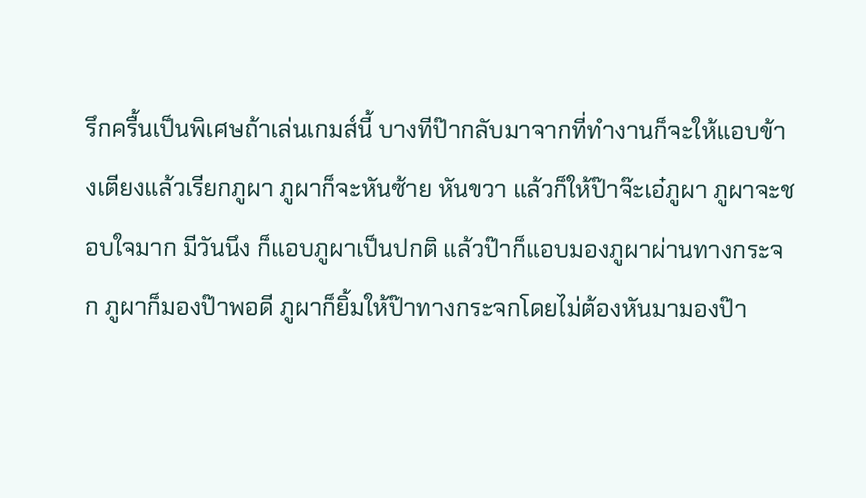รึกครื้นเป็นพิเศษถ้าเล่นเกมส์นี้ บางทีป๊ากลับมาจากที่ทำงานก็จะให้แอบข้างเตียงแล้วเรียกภูผา ภูผาก็จะหันซ้าย หันขวา แล้วก็ให้ป๊าจ๊ะเอ๋ภูผา ภูผาจะชอบใจมาก มีวันนึง ก็แอบภูผาเป็นปกติ แล้วป๊าก็แอบมองภูผาผ่านทางกระจก ภูผาก็มองป๊าพอดี ภูผาก็ยิ้มให้ป๊าทางกระจกโดยไม่ต้องหันมามองป๊า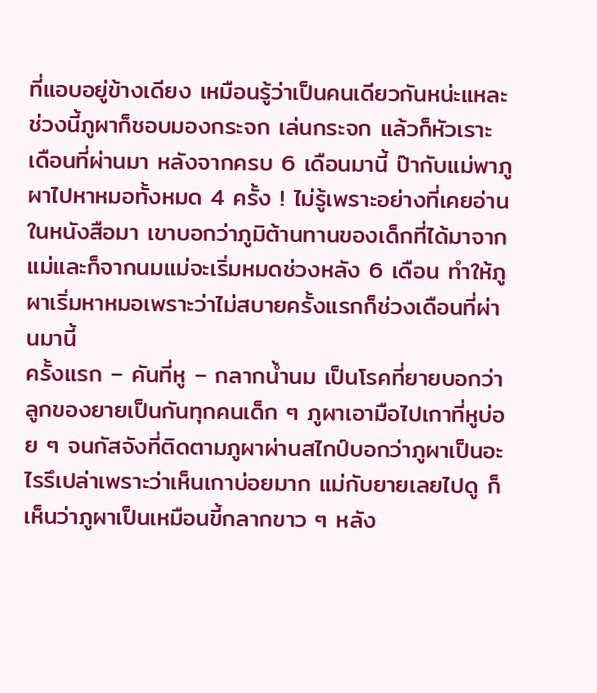ที่แอบอยู่ข้างเดียง เหมือนรู้ว่าเป็นคนเดียวกันหน่ะแหละ ช่วงนี้ภูผาก็ชอบมองกระจก เล่นกระจก แล้วก็หัวเราะ
เดือนที่ผ่านมา หลังจากครบ 6 เดือนมานี้ ป๊ากับแม่พาภูผาไปหาหมอทั้งหมด 4 ครั้ง ! ไม่รู้เพราะอย่างที่เคยอ่านในหนังสือมา เขาบอกว่าภูมิต้านทานของเด็กที่ได้มาจากแม่และก็จากนมแม่จะเริ่มหมดช่วงหลัง 6 เดือน ทำให้ภูผาเริ่มหาหมอเพราะว่าไม่สบายครั้งแรกก็ช่วงเดือนที่ผ่านมานี้
ครั้งแรก – คันที่หู – กลากน้ำนม เป็นโรคที่ยายบอกว่าลูกของยายเป็นกันทุกคนเด็ก ๆ ภูผาเอามือไปเกาที่หูบ่อย ๆ จนกัสจังที่ติดตามภูผาผ่านสไกป์บอกว่าภูผาเป็นอะไรรึเปล่าเพราะว่าเห็นเกาบ่อยมาก แม่กับยายเลยไปดู ก็เห็นว่าภูผาเป็นเหมือนขี้กลากขาว ๆ หลัง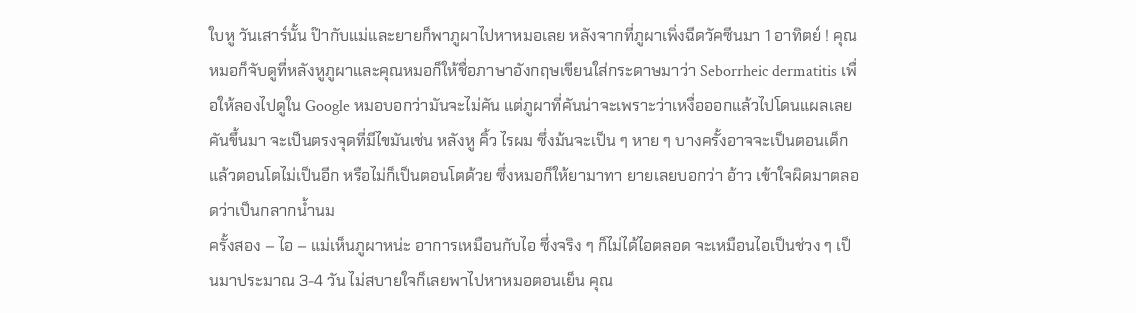ใบหู วันเสาร์นั้น ป๊ากับแม่และยายก็พาภูผาไปหาหมอเลย หลังจากที่ภูผาเพิ่งฉีดวัคซีนมา 1 อาทิตย์ ! คุณหมอก็จับดูที่หลังหูภูผาและคุณหมอก็ให้ชื่อภาษาอังกฤษเขียนใส่กระดาษมาว่า Seborrheic dermatitis เพื่อให้ลองไปดูใน Google หมอบอกว่ามันจะไม่คัน แต่ภูผาที่คันน่าจะเพราะว่าเหงื่อออกแล้วไปโดนแผลเลยคันขึ้นมา จะเป็นตรงจุดที่มีไขมันเช่น หลังหู คิ้ว ไรผม ซึ่งม้นจะเป็น ๆ หาย ๆ บางครั้งอาจจะเป็นตอนเด็ก แล้วตอนโตไม่เป็นอีก หรือไม่ก็เป็นตอนโตด้วย ซึ่งหมอก็ให้ยามาทา ยายเลยบอกว่า อ้าว เข้าใจผิดมาตลอดว่าเป็นกลากน้ำนม
ครั้งสอง – ไอ – แม่เห็นภูผาหน่ะ อาการเหมือนกับไอ ซึ่งจริง ๆ ก็ไม่ได้ไอตลอด จะเหมือนไอเป็นช่วง ๆ เป็นมาประมาณ 3-4 วัน ไม่สบายใจก็เลยพาไปหาหมอตอนเย็น คุณ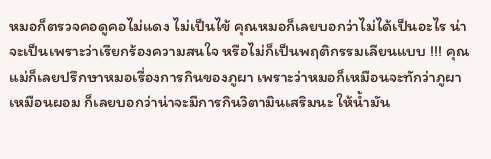หมอก็ตรวจคอดูคอไม่แดง ไม่เป็นไข้ คุณหมอก็เลยบอกว่าไม่ได้เป็นอะไร น่าจะเป็นเพราะว่าเรียกร้องความสนใจ หรือไม่ก็เป็นพฤติกรรมเลียนแบบ !!! คุณแม่ก็เลยปรึกษาหมอเรื่องการกินของภูผา เพราะว่าหมอก็เหมือนจะทักว่าภูผาเหมือนผอม ก็เลยบอกว่าน่าจะมีการกินวิตามินเสริมนะ ให้น้ำมัน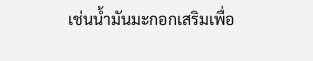เช่นน้ำมันมะกอกเสริมเพื่อ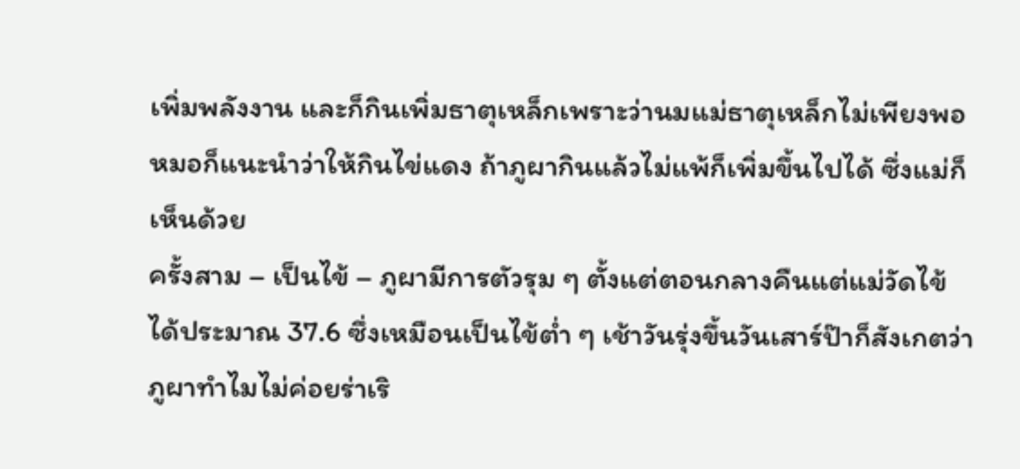เพิ่มพลังงาน และก็กินเพิ่มธาตุเหล็กเพราะว่านมแม่ธาตุเหล็กไม่เพียงพอ หมอก็แนะนำว่าให้กินไข่แดง ถ้าภูผากินแล้วไม่แพ้ก็เพิ่มขึ้นไปได้ ซึ่งแม่ก็เห็นด้วย
ครั้งสาม – เป็นไข้ – ภูผามีการตัวรุม ๆ ตั้งแต่ตอนกลางคืนแต่แม่วัดไข้ได้ประมาณ 37.6 ซึ่งเหมือนเป็นไข้ต่ำ ๆ เช้าวันรุ่งขึ้นวันเสาร์ป๊าก็สังเกตว่าภูผาทำไมไม่ค่อยร่าเริ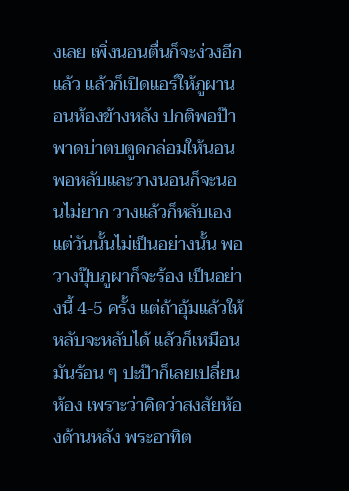งเลย เพิ่งนอนตื่นก็จะง่วงอีกแล้ว แล้วก็เปิดแอร์ให้ภูผานอนห้องข้างหลัง ปกติพอป๊าพาดบ่าตบตูดกล่อมให้นอนพอหลับและวางนอนก็จะนอนไม่ยาก วางแล้วก็หลับเอง แต่วันนั้นไม่เป็นอย่างนั้น พอวางปุ๊บภูผาก็จะร้อง เป็นอย่างนี้ 4-5 ครั้ง แต่ถ้าอุ้มแล้วให้หลับจะหลับได้ แล้วก็เหมือนมันร้อน ๆ ปะป๊าก็เลยเปลี่ยนห้อง เพราะว่าคิดว่าสงสัยห้องด้านหลัง พระอาทิต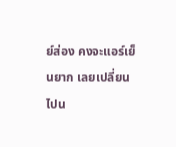ย์ส่อง คงจะแอร์เย็นยาก เลยเปลี่ยนไปน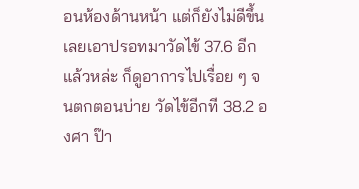อนห้องด้านหน้า แต่ก็ยังไม่ดีขึ้น เลยเอาปรอทมาวัดไข้ 37.6 อีกแล้วหล่ะ ก็ดูอาการไปเรื่อย ๆ จนตกตอนบ่าย วัดไข้อีกที 38.2 องศา ป๊า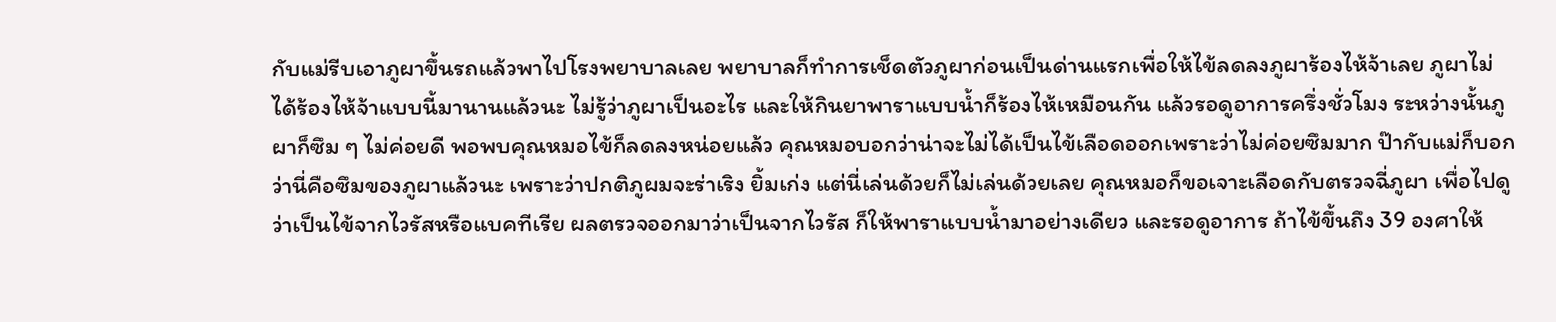กับแม่รีบเอาภูผาขึ้นรถแล้วพาไปโรงพยาบาลเลย พยาบาลก็ทำการเช็ดตัวภูผาก่อนเป็นด่านแรกเพื่อให้ไข้ลดลงภูผาร้องไห้จ้าเลย ภูผาไม่ได้ร้องไห้จ้าแบบนี้มานานแล้วนะ ไม่รู้ว่าภูผาเป็นอะไร และให้กินยาพาราแบบน้ำก็ร้องไห้เหมือนกัน แล้วรอดูอาการครึ่งชั่วโมง ระหว่างนั้นภูผาก็ซึม ๆ ไม่ค่อยดี พอพบคุณหมอไข้ก็ลดลงหน่อยแล้ว คุณหมอบอกว่าน่าจะไม่ได้เป็นไข้เลือดออกเพราะว่าไม่ค่อยซึมมาก ป๊ากับแม่ก็บอกว่านี่คือซึมของภูผาแล้วนะ เพราะว่าปกติภูผมจะร่าเริง ยิ้มเก่ง แต่นี่เล่นด้วยก็ไม่เล่นด้วยเลย คุณหมอก็ขอเจาะเลือดกับตรวจฉี่ภูผา เพื่อไปดูว่าเป็นไข้จากไวรัสหรือแบคทีเรีย ผลตรวจออกมาว่าเป็นจากไวรัส ก็ให้พาราแบบน้ำมาอย่างเดียว และรอดูอาการ ถ้าไข้ขึ้นถึง 39 องศาให้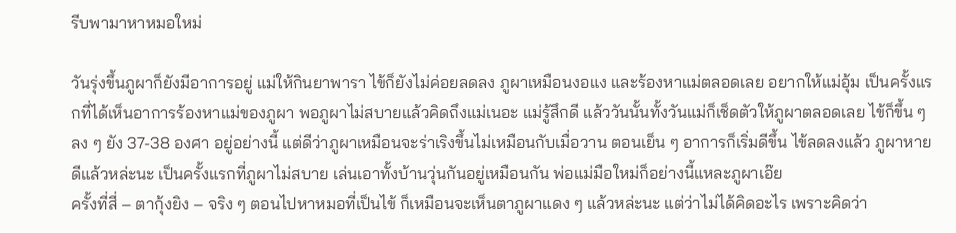รีบพามาหาหมอใหม่

วันรุ่งขึ้นภูผาก็ยังมีอาการอยู่ แม่ให้กินยาพารา ไข้ก็ยังไม่ค่อยลดลง ภูผาเหมือนงอแง และร้องหาแม่ตลอดเลย อยากให้แม่อุ้ม เป็นครั้งแรกที่ได้เห็นอาการร้องหาแม่ของภูผา พอภูผาไม่สบายแล้วคิดถึงแม่เนอะ แม่รู้สึกดี แล้ววันนั้นทั้งวันแม่ก็เช็ดตัวให้ภูผาตลอดเลย ไข้ก็ขึ้น ๆ ลง ๆ ยัง 37-38 องศา อยู่อย่างนี้ แต่ดีว่าภูผาเหมือนจะร่าเริงขึ้นไม่เหมือนกับเมื่อวาน ตอนเย็น ๆ อาการก็เริ่มดีขึ้น ไข้ลดลงแล้ว ภูผาหายดีแล้วหล่ะนะ เป็นครั้งแรกที่ภูผาไม่สบาย เล่นเอาทั้งบ้านวุ่นกันอยู่เหมือนกัน พ่อแม่มือใหม่ก็อย่างนี้แหละภูผาเอ๊ย
ครั้งที่สี่ – ตากุ้งยิง – จริง ๆ ตอนไปหาหมอที่เป็นไข้ ก็เหมือนจะเห็นตาภูผาแดง ๆ แล้วหล่ะนะ แต่ว่าไม่ได้คิดอะไร เพราะคิดว่า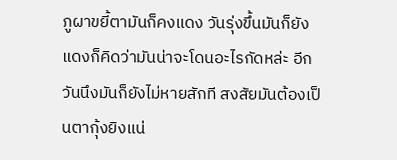ภูผาขยี้ตามันก็คงแดง วันรุ่งขึ้นมันก็ยังแดงก็คิดว่ามันน่าจะโดนอะไรกัดหล่ะ อีกวันนึงมันก็ยังไม่หายสักที สงสัยมันต้องเป็นตากุ้งยิงแน่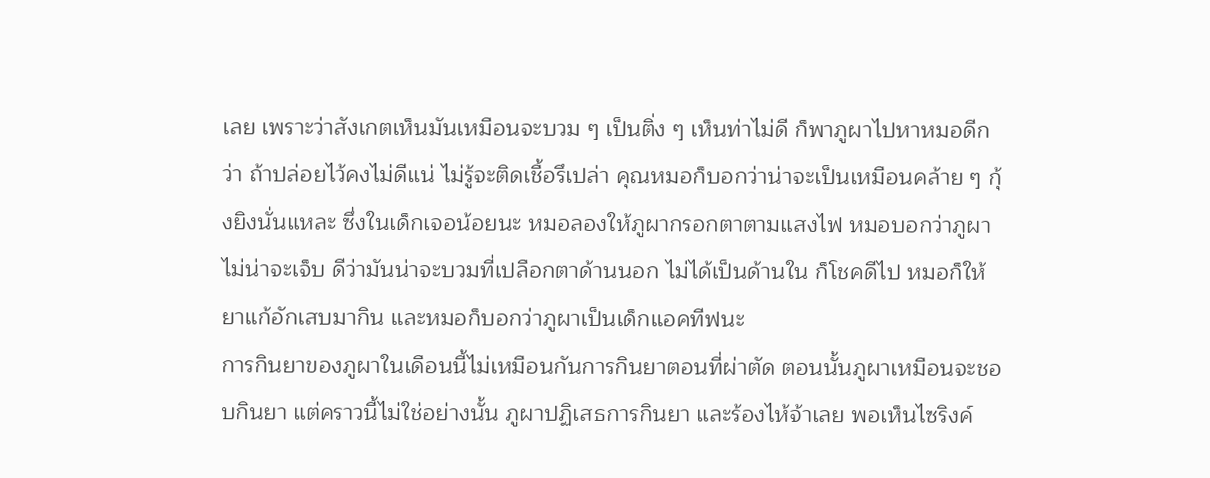เลย เพราะว่าสังเกตเห็นมันเหมือนจะบวม ๆ เป็นติ่ง ๆ เห็นท่าไม่ดี ก็พาภูผาไปหาหมอดีกว่า ถ้าปล่อยไว้คงไม่ดีแน่ ไม่รู้จะติดเชื้อรึเปล่า คุณหมอก็บอกว่าน่าจะเป็นเหมือนคล้าย ๆ กุ้งยิงนั่นแหละ ซึ่งในเด็กเจอน้อยนะ หมอลองให้ภูผากรอกตาตามแสงไฟ หมอบอกว่าภูผาไม่น่าจะเจ็บ ดีว่ามันน่าจะบวมที่เปลือกตาด้านนอก ไม่ได้เป็นด้านใน ก็โชคดีไป หมอก็ให้ยาแก้อักเสบมากิน และหมอก็บอกว่าภูผาเป็นเด็กแอคทีฟนะ
การกินยาของภูผาในเดือนนี้ไม่เหมือนกันการกินยาตอนที่ผ่าตัด ตอนนั้นภูผาเหมือนจะชอบกินยา แต่คราวนี้ไม่ใช่อย่างนั้น ภูผาปฏิเสธการกินยา และร้องไห้จ้าเลย พอเห็นไซริงค์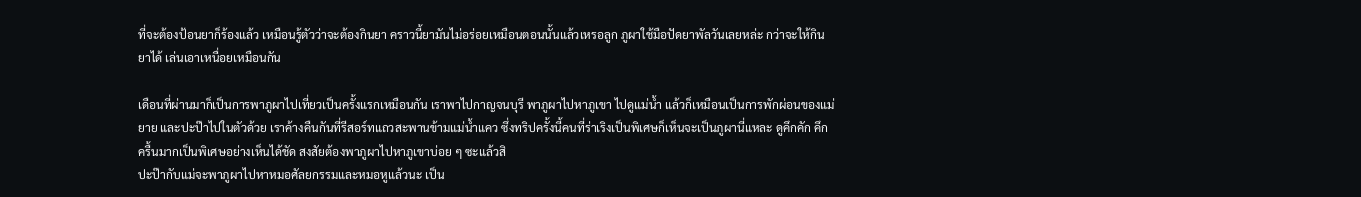ที่จะต้องป้อนยาก็ร้องแล้ว เหมือนรู้ตัวว่าจะต้องกินยา คราวนี้ยามันไม่อร่อยเหมือนตอนนั้นแล้วเหรอลูก ภูผาใช้มือปัดยาพัลวันเลยหล่ะ กว่าจะให้กินยาได้ เล่นเอาเหนื่อยเหมือนกัน

เดือนที่ผ่านมาก็เป็นการพาภูผาไปเที่ยวเป็นครั้งแรกเหมือนกัน เราพาไปกาญจนบุรี พาภูผาไปหาภูเขา ไปดูแม่น้ำ แล้วก็เหมือนเป็นการพักผ่อนของแม่ ยาย และปะป๊าไปในตัวด้วย เราค้างคืนกันที่รีสอร์ทแถวสะพานข้ามแม่น้ำแคว ซึ่งทริปครั้งนี้คนที่ร่าเริงเป็นพิเศษก็เห็นจะเป็นภูผานี่แหละ ดูคึกคัก คึกครื้นมากเป็นพิเศษอย่างเห็นได้ชัด สงสัยต้องพาภูผาไปหาภูเขาบ่อย ๆ ซะแล้วสิ
ปะป๊ากับแม่จะพาภูผาไปหาหมอศัลยกรรมและหมอหูแล้วนะ เป็น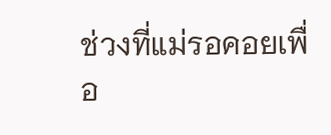ช่วงที่แม่รอคอยเพื่อ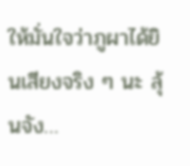ให้มั่นใจว่าภูผาได้ยินเสียงจริง ๆ นะ ลุ้นจัง…